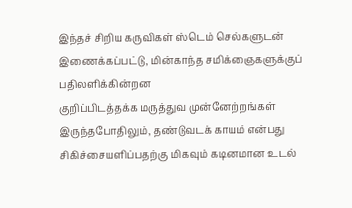இந்தச் சிறிய கருவிகள் ஸ்டெம் செல்களுடன் இணைக்கப்பட்டு, மின்காந்த சமிக்ஞைகளுக்குப் பதிலளிக்கின்றன
குறிப்பிடத்தக்க மருத்துவ முன்னேற்றங்கள் இருந்தபோதிலும், தண்டுவடக் காயம் என்பது சிகிச்சையளிப்பதற்கு மிகவும் கடினமான உடல்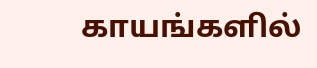காயங்களில்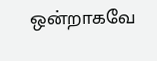ஒன்றாகவே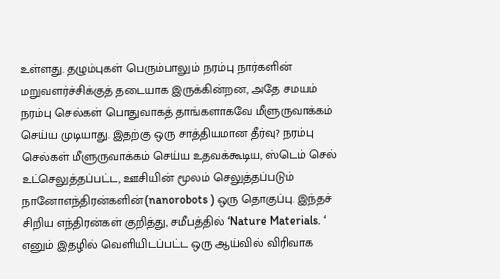உள்ளது. தழும்புகள் பெரும்பாலும் நரம்பு நார்களின் மறுவளர்ச்சிக்குத் தடையாக இருக்கின்றன, அதே சமயம் நரம்பு செல்கள் பொதுவாகத் தாங்களாகவே மீளுருவாக்கம் செய்ய முடியாது. இதற்கு ஒரு சாத்தியமான தீர்வு? நரம்பு செல்கள் மீளுருவாக்கம் செய்ய உதவக்கூடிய, ஸ்டெம் செல் உட்செலுத்தப்பட்ட, ஊசியின் மூலம் செலுத்தப்படும் நானோஎந்திரன்களின்(nanorobots ) ஒரு தொகுப்பு. இந்தச் சிறிய எந்திரன்கள் குறித்து, சமீபத்தில் ‘Nature Materials. ‘ எனும் இதழில் வெளியிடப்பட்ட ஒரு ஆய்வில் விரிவாக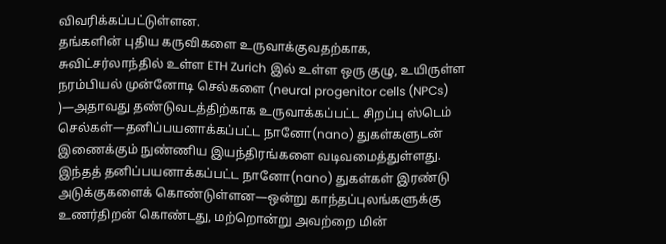விவரிக்கப்பட்டுள்ளன.
தங்களின் புதிய கருவிகளை உருவாக்குவதற்காக, சுவிட்சர்லாந்தில் உள்ள ETH Zurich இல் உள்ள ஒரு குழு, உயிருள்ள நரம்பியல் முன்னோடி செல்களை (neural progenitor cells (NPCs) )—அதாவது தண்டுவடத்திற்காக உருவாக்கப்பட்ட சிறப்பு ஸ்டெம் செல்கள்—தனிப்பயனாக்கப்பட்ட நானோ(nano) துகள்களுடன் இணைக்கும் நுண்ணிய இயந்திரங்களை வடிவமைத்துள்ளது. இந்தத் தனிப்பயனாக்கப்பட்ட நானோ(nano) துகள்கள் இரண்டு அடுக்குகளைக் கொண்டுள்ளன—ஒன்று காந்தப்புலங்களுக்கு உணர்திறன் கொண்டது, மற்றொன்று அவற்றை மின்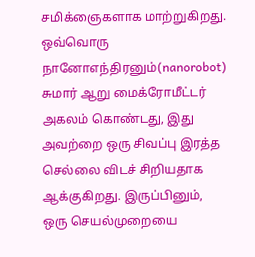சமிக்ஞைகளாக மாற்றுகிறது.
ஒவ்வொரு நானோஎந்திரனும்(nanorobot) சுமார் ஆறு மைக்ரோமீட்டர் அகலம் கொண்டது, இது அவற்றை ஒரு சிவப்பு இரத்த செல்லை விடச் சிறியதாக ஆக்குகிறது. இருப்பினும், ஒரு செயல்முறையை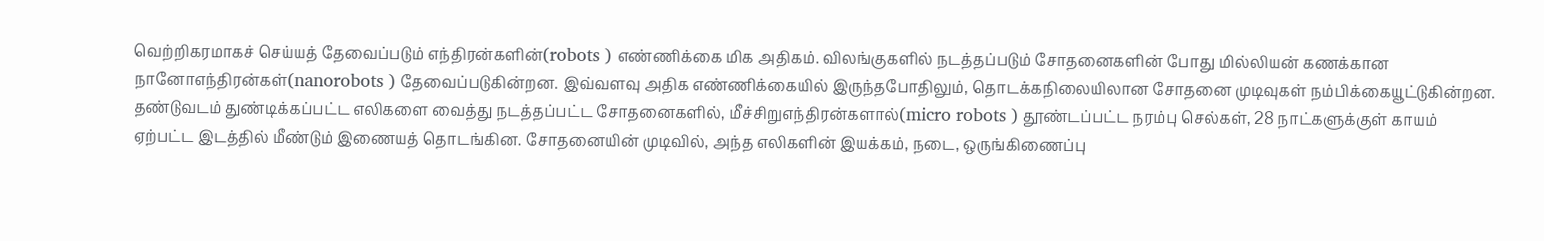வெற்றிகரமாகச் செய்யத் தேவைப்படும் எந்திரன்களின்(robots ) எண்ணிக்கை மிக அதிகம். விலங்குகளில் நடத்தப்படும் சோதனைகளின் போது மில்லியன் கணக்கான நானோஎந்திரன்கள்(nanorobots ) தேவைப்படுகின்றன. இவ்வளவு அதிக எண்ணிக்கையில் இருந்தபோதிலும், தொடக்கநிலையிலான சோதனை முடிவுகள் நம்பிக்கையூட்டுகின்றன. தண்டுவடம் துண்டிக்கப்பட்ட எலிகளை வைத்து நடத்தப்பட்ட சோதனைகளில், மீச்சிறுஎந்திரன்களால்(micro robots ) தூண்டப்பட்ட நரம்பு செல்கள், 28 நாட்களுக்குள் காயம் ஏற்பட்ட இடத்தில் மீண்டும் இணையத் தொடங்கின. சோதனையின் முடிவில், அந்த எலிகளின் இயக்கம், நடை, ஒருங்கிணைப்பு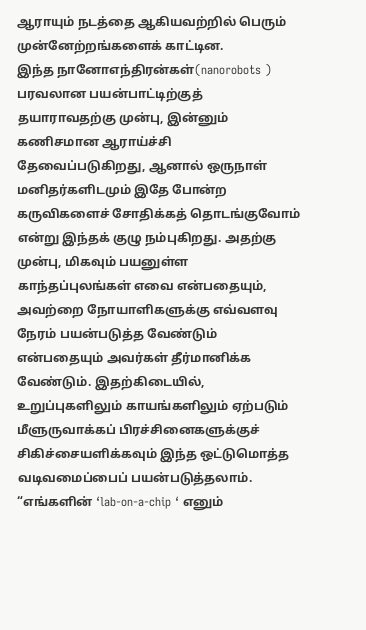ஆராயும் நடத்தை ஆகியவற்றில் பெரும் முன்னேற்றங்களைக் காட்டின.
இந்த நானோஎந்திரன்கள்(nanorobots ) பரவலான பயன்பாட்டிற்குத் தயாராவதற்கு முன்பு, இன்னும் கணிசமான ஆராய்ச்சி தேவைப்படுகிறது, ஆனால் ஒருநாள் மனிதர்களிடமும் இதே போன்ற கருவிகளைச் சோதிக்கத் தொடங்குவோம் என்று இந்தக் குழு நம்புகிறது. அதற்கு முன்பு, மிகவும் பயனுள்ள காந்தப்புலங்கள் எவை என்பதையும், அவற்றை நோயாளிகளுக்கு எவ்வளவு நேரம் பயன்படுத்த வேண்டும் என்பதையும் அவர்கள் தீர்மானிக்க வேண்டும். இதற்கிடையில், உறுப்புகளிலும் காயங்களிலும் ஏற்படும் மீளுருவாக்கப் பிரச்சினைகளுக்குச் சிகிச்சையளிக்கவும் இந்த ஒட்டுமொத்த வடிவமைப்பைப் பயன்படுத்தலாம்.
“எங்களின் ‘lab-on-a-chip ‘ எனும்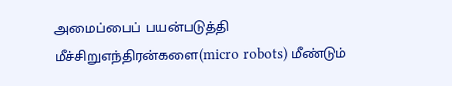அமைப்பைப் பயன்படுத்தி மீச்சிறுஎந்திரன்களை(micro robots) மீண்டும்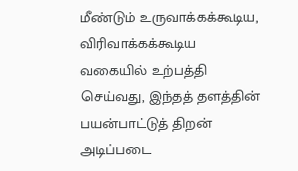மீண்டும் உருவாக்கக்கூடிய, விரிவாக்கக்கூடிய வகையில் உற்பத்தி செய்வது, இந்தத் தளத்தின் பயன்பாட்டுத் திறன் அடிப்படை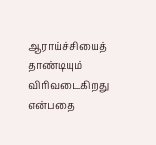ஆராய்ச்சியைத் தாண்டியும் விரிவடைகிறது என்பதை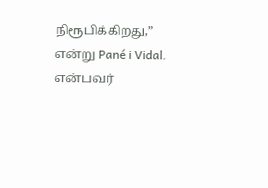நிரூபிக்கிறது,” என்று Pané i Vidal. என்பவர்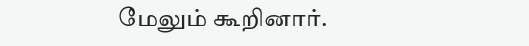மேலும் கூறினார்.